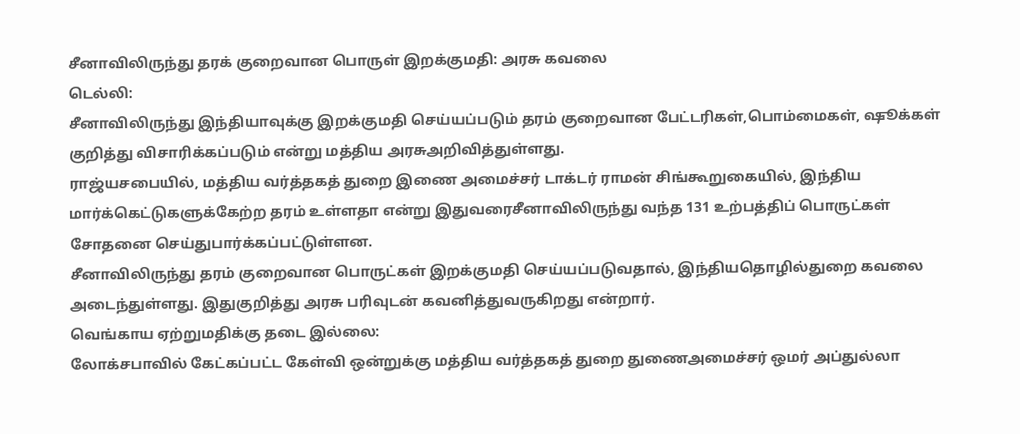சீனாவிலிருந்து தரக் குறைவான பொருள் இறக்குமதி: அரசு கவலை
டெல்லி:
சீனாவிலிருந்து இந்தியாவுக்கு இறக்குமதி செய்யப்படும் தரம் குறைவான பேட்டரிகள்,பொம்மைகள், ஷூக்கள் குறித்து விசாரிக்கப்படும் என்று மத்திய அரசுஅறிவித்துள்ளது.
ராஜ்யசபையில், மத்திய வர்த்தகத் துறை இணை அமைச்சர் டாக்டர் ராமன் சிங்கூறுகையில், இந்திய மார்க்கெட்டுகளுக்கேற்ற தரம் உள்ளதா என்று இதுவரைசீனாவிலிருந்து வந்த 131 உற்பத்திப் பொருட்கள் சோதனை செய்துபார்க்கப்பட்டுள்ளன.
சீனாவிலிருந்து தரம் குறைவான பொருட்கள் இறக்குமதி செய்யப்படுவதால், இந்தியதொழில்துறை கவலை அடைந்துள்ளது. இதுகுறித்து அரசு பரிவுடன் கவனித்துவருகிறது என்றார்.
வெங்காய ஏற்றுமதிக்கு தடை இல்லை:
லோக்சபாவில் கேட்கப்பட்ட கேள்வி ஒன்றுக்கு மத்திய வர்த்தகத் துறை துணைஅமைச்சர் ஒமர் அப்துல்லா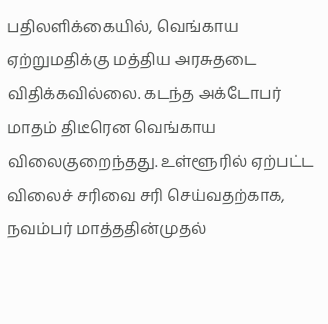பதிலளிக்கையில், வெங்காய ஏற்றுமதிக்கு மத்திய அரசுதடை விதிக்கவில்லை. கடந்த அக்டோபர் மாதம் திடீரென வெங்காய விலைகுறைந்தது. உள்ளூரில் ஏற்பட்ட விலைச் சரிவை சரி செய்வதற்காக, நவம்பர் மாத்ததின்முதல்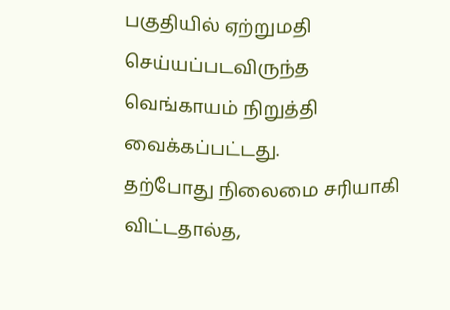பகுதியில் ஏற்றுமதி செய்யப்படவிருந்த வெங்காயம் நிறுத்தி வைக்கப்பட்டது.
தற்போது நிலைமை சரியாகி விட்டதால்த,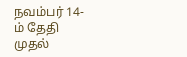நவம்பர் 14-ம் தேதி முதல்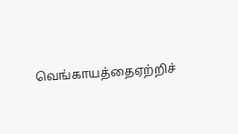வெங்காயத்தைஏற்றிச்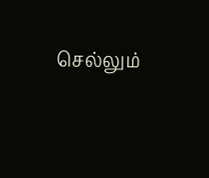செல்லும்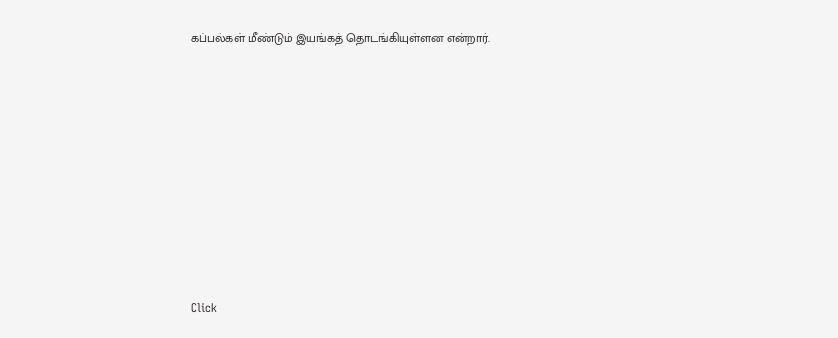கப்பல்கள் மீண்டும் இயங்கத் தொடங்கியுள்ளன என்றார்.












Click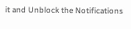it and Unblock the Notifications